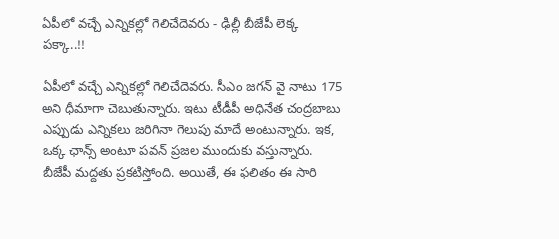ఏపీలో వచ్చే ఎన్నికల్లో గెలిచేదెవరు - ఢిల్లీ బీజేపీ లెక్క పక్కా..!!

ఏపీలో వచ్చే ఎన్నికల్లో గెలిచేదెవరు. సీఎం జగన్ వై నాటు 175 అని ధీమాగా చెబుతున్నారు. ఇటు టీడీపీ అధినేత చంద్రబాబు ఎప్పుడు ఎన్నికలు జరిగినా గెలుపు మాదే అంటున్నారు. ఇక, ఒక్క ఛాన్స్ అంటూ పవన్ ప్రజల ముందుకు వస్తున్నారు. బీజేపీ మద్దతు ప్రకటిస్తోంది. అయితే, ఈ ఫలితం ఈ సారి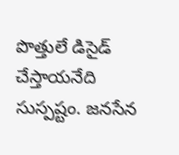పొత్తులే డిసైడ్ చేస్తాయనేది సుస్పష్టం. జనసేన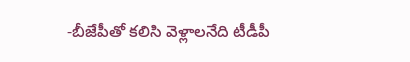-బీజేపీతో కలిసి వెళ్లాలనేది టీడీపీ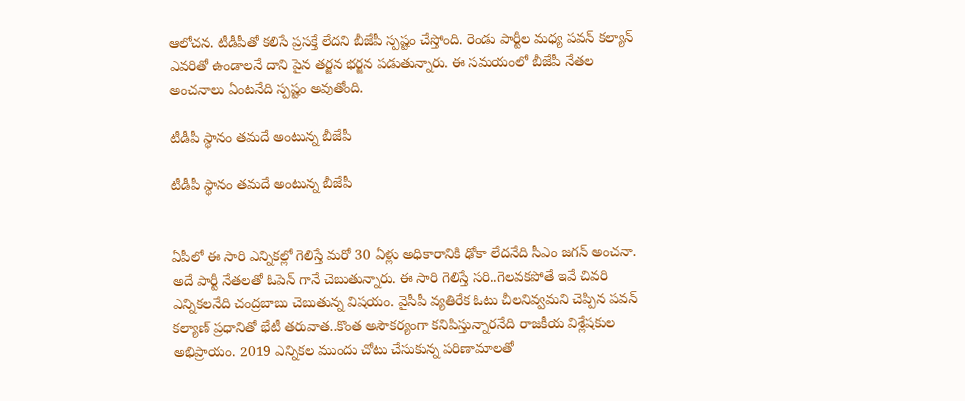ఆలోచన. టీడీపీతో కలిసే ప్రసక్తే లేదని బీజేపీ స్పష్టం చేస్తోంది. రెండు పార్టీల మధ్య పవన్ కల్యాన్ ఎవరితో ఉండాలనే దాని పైన తర్జన భర్జన పడుతున్నారు. ఈ సమయంలో బీజేపీ నేతల అంచనాలు ఏంటనేది స్పష్టం అవుతోంది.

టీడీపీ స్థానం తమదే అంటున్న బీజేపీ

టీడీపీ స్థానం తమదే అంటున్న బీజేపీ


ఏపీలో ఈ సారి ఎన్నికల్లో గెలిస్తే మరో 30 ఏళ్లు అధికారానికి ఢోకా లేదనేది సీఎం జగన్ అంచనా. అదే పార్టీ నేతలతో ఓపెన్ గానే చెబుతున్నారు. ఈ సారి గెలిస్తే సరి..గెలవకపోతే ఇవే చివరి ఎన్నికలనేది చంద్రబాబు చెబుతున్న విషయం. వైసీపీ వ్యతిరేక ఓటు చీలనివ్వమని చెప్పిన పవన్ కల్యాణ్ ప్రధానితో భేటీ తరువాత..కొంత అసౌకర్యంగా కనిపిస్తున్నారనేది రాజకీయ విశ్లేషకుల అభిప్రాయం. 2019 ఎన్నికల ముందు చోటు చేసుకున్న పరిణామాలతో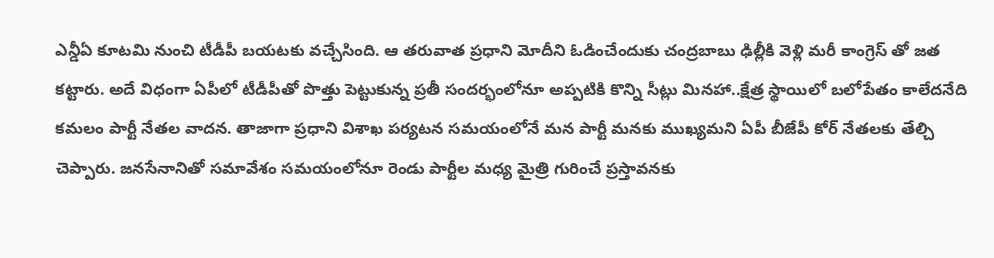ఎన్డీఏ కూటమి నుంచి టీడీపీ బయటకు వచ్చేసింది. ఆ తరువాత ప్రధాని మోదీని ఓడించేందుకు చంద్రబాబు ఢిల్లీకి వెళ్లి మరీ కాంగ్రెస్ తో జత కట్టారు. అదే విధంగా ఏపీలో టీడీపీతో పొత్తు పెట్టుకున్న ప్రతీ సందర్భంలోనూ అప్పటికి కొన్ని సీట్లు మినహా..క్షేత్ర స్థాయిలో బలోపేతం కాలేదనేది కమలం పార్టీ నేతల వాదన. తాజాగా ప్రధాని విశాఖ పర్యటన సమయంలోనే మన పార్టీ మనకు ముఖ్యమని ఏపీ బీజేపీ కోర్ నేతలకు తేల్చి చెప్పారు. జనసేనానితో సమావేశం సమయంలోనూ రెండు పార్టీల మధ్య మైత్రి గురించే ప్రస్తావనకు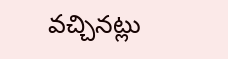వచ్చినట్లు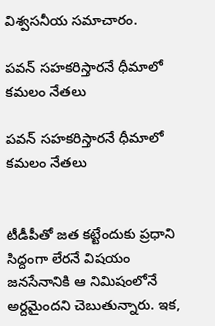విశ్వసనీయ సమాచారం.

పవన్ సహకరిస్తారనే ధీమాలో కమలం నేతలు

పవన్ సహకరిస్తారనే ధీమాలో కమలం నేతలు


టీడీపీతో జత కట్టేందుకు ప్రధాని సిద్దంగా లేరనే విషయం జనసేనానికి ఆ నిమిషంలోనే అర్దమైందని చెబుతున్నారు. ఇక,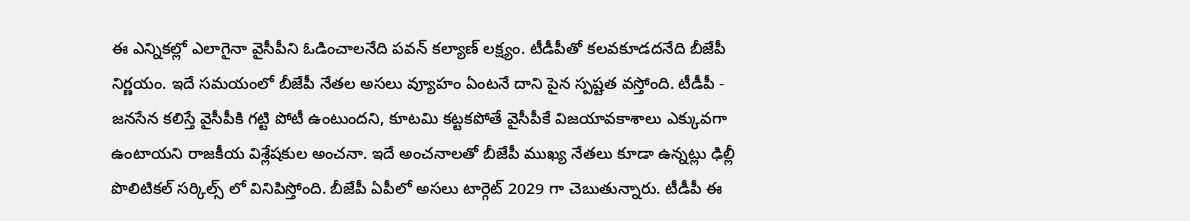ఈ ఎన్నికల్లో ఎలాగైనా వైసీపీని ఓడించాలనేది పవన్ కల్యాణ్ లక్ష్యం. టీడీపీతో కలవకూడదనేది బీజేపీ నిర్ణయం. ఇదే సమయంలో బీజేపీ నేతల అసలు వ్యూహం ఏంటనే దాని పైన స్పష్టత వస్తోంది. టీడీపీ - జనసేన కలిస్తే వైసీపీకి గట్టి పోటీ ఉంటుందని, కూటమి కట్టకపోతే వైసీపీకే విజయావకాశాలు ఎక్కువగా ఉంటాయని రాజకీయ విశ్లేషకుల అంచనా. ఇదే అంచనాలతో బీజేపీ ముఖ్య నేతలు కూడా ఉన్నట్లు ఢిల్లీ పొలిటికల్ సర్కిల్స్ లో వినిపిస్తోంది. బీజేపీ ఏపీలో అసలు టార్గెట్ 2029 గా చెబుతున్నారు. టీడీపీ ఈ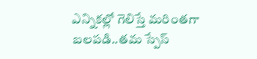ఎన్నికల్లో గెలిస్తే మరింతగా బలపడి..తమ స్పేస్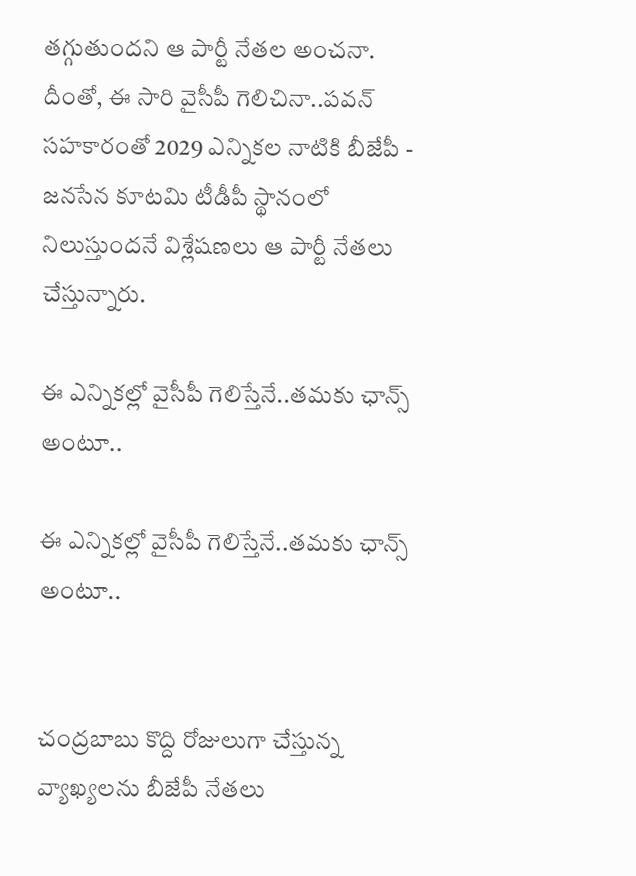తగ్గుతుందని ఆ పార్టీ నేతల అంచనా. దీంతో, ఈ సారి వైసీపీ గెలిచినా..పవన్ సహకారంతో 2029 ఎన్నికల నాటికి బీజేపీ - జనసేన కూటమి టీడీపీ స్థానంలో నిలుస్తుందనే విశ్లేషణలు ఆ పార్టీ నేతలు చేస్తున్నారు.

ఈ ఎన్నికల్లో వైసీపీ గెలిస్తేనే..తమకు ఛాన్స్ అంటూ..

ఈ ఎన్నికల్లో వైసీపీ గెలిస్తేనే..తమకు ఛాన్స్ అంటూ..


చంద్రబాబు కొద్ది రోజులుగా చేస్తున్న వ్యాఖ్యలను బీజేపీ నేతలు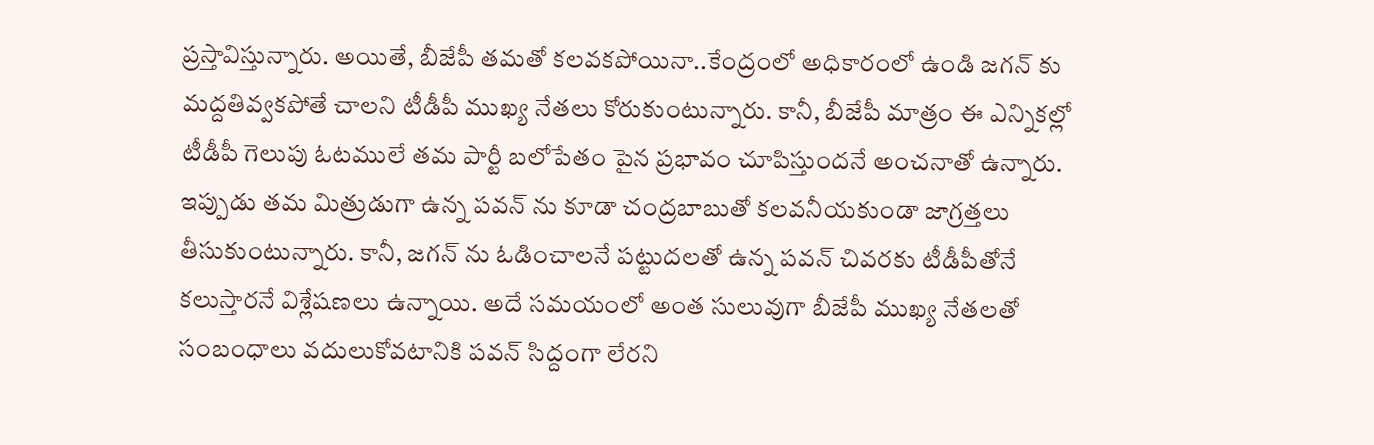ప్రస్తావిస్తున్నారు. అయితే, బీజేపీ తమతో కలవకపోయినా..కేంద్రంలో అధికారంలో ఉండి జగన్ కు మద్దతివ్వకపోతే చాలని టీడీపీ ముఖ్య నేతలు కోరుకుంటున్నారు. కానీ, బీజేపీ మాత్రం ఈ ఎన్నికల్లో టీడీపీ గెలుపు ఓటములే తమ పార్టీ బలోపేతం పైన ప్రభావం చూపిస్తుందనే అంచనాతో ఉన్నారు. ఇప్పుడు తమ మిత్రుడుగా ఉన్న పవన్ ను కూడా చంద్రబాబుతో కలవనీయకుండా జాగ్రత్తలు తీసుకుంటున్నారు. కానీ, జగన్ ను ఓడించాలనే పట్టుదలతో ఉన్న పవన్ చివరకు టీడీపీతోనే కలుస్తారనే విశ్లేషణలు ఉన్నాయి. అదే సమయంలో అంత సులువుగా బీజేపీ ముఖ్య నేతలతో సంబంధాలు వదులుకోవటానికి పవన్ సిద్దంగా లేరని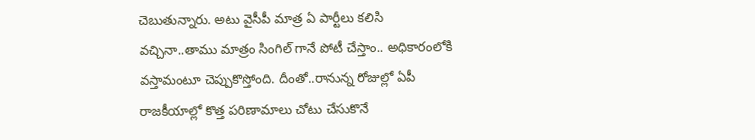చెబుతున్నారు. అటు వైసీపీ మాత్ర ఏ పార్టీలు కలిసి వచ్చినా..తాము మాత్రం సింగిల్ గానే పోటీ చేస్తాం.. అధికారంలోకి వస్తామంటూ చెప్పుకొస్తోంది. దీంతో..రానున్న రోజుల్లో ఏపీ రాజకీయాల్లో కొత్త పరిణామాలు చోటు చేసుకొనే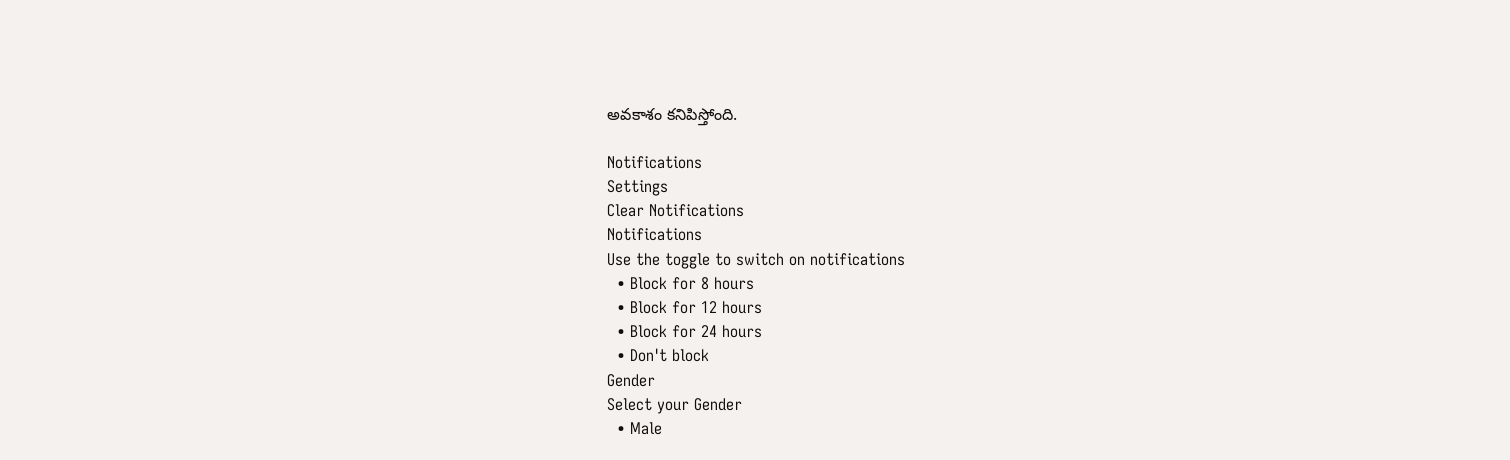అవకాశం కనిపిస్తోంది.

Notifications
Settings
Clear Notifications
Notifications
Use the toggle to switch on notifications
  • Block for 8 hours
  • Block for 12 hours
  • Block for 24 hours
  • Don't block
Gender
Select your Gender
  • Male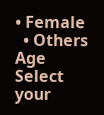• Female
  • Others
Age
Select your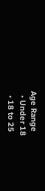Age Range
  • Under 18
  • 18 to 25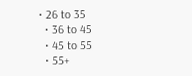• 26 to 35
  • 36 to 45
  • 45 to 55
  • 55+